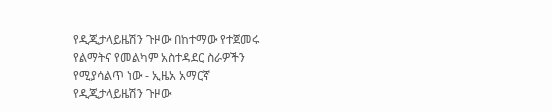የዲጂታላይዜሽን ጉዞው በከተማው የተጀመሩ የልማትና የመልካም አስተዳደር ስራዎችን የሚያሳልጥ ነው - ኢዜአ አማርኛ
የዲጂታላይዜሽን ጉዞው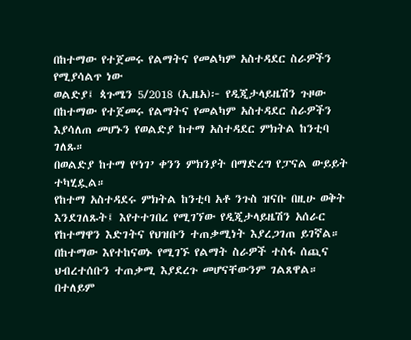በከተማው የተጀመሩ የልማትና የመልካም አስተዳደር ስራዎችን የሚያሳልጥ ነው
ወልድያ፤ ጳጉሜን 5/2018 (ኢዜአ)፦ የዲጂታላይዜሽን ጉዞው በከተማው የተጀመሩ የልማትና የመልካም አስተዳደር ስራዎችን እያሳለጠ መሆኑን የወልድያ ከተማ አስተዳደር ምክትል ከንቲባ ገለጹ።
በወልድያ ከተማ የ‘ነገ’ ቀንን ምክንያት በማድረግ የፓናል ውይይት ተካሂዷል።
የከተማ አስተዳደሩ ምክትል ከንቲባ አቶ ንጉስ ዝናቡ በዚሁ ወቅት እንደገለጹት፤ እየተተገበረ የሚገኘው የዲጂታላይዜሽን አሰራር የከተማዋን እድገትና የህዝቡን ተጠቃሚነት እያረጋገጠ ይገኛል።
በከተማው እየተከናወኑ የሚገኙ የልማት ስራዎች ተስፋ ሰጪና ህብረተሰቡን ተጠቃሚ እያደረጉ መሆናቸውንም ገልጸዋል።
በተለይም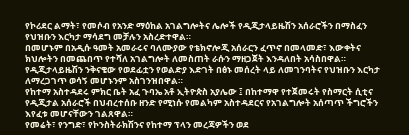የኮሪደር ልማት፣ የመሶብ የአንድ ማዕከል አገልግሎትና ሌሎች የዲጂታላይዜሽን አሰራሮችን በማስፈን የህዝቡን እርካታ ማሳደግ መቻሉን አስረድተዋል።
በመሆኑም በአዲሱ ዓመት አመራሩና ባለሙያው የቴክኖሎጂ አሰራርን ፈጥኖ በመላመድ፣ እውቀትና ክህሎትን በመጨበጥ የተሻለ አገልግሎት ለመስጠት ራሱን ማዘጋጀት እንዳለበት አሳስበዋል።
የዲጂታላይዜሽን ንቅናቄው የወደፊቷን የወልድያ እድገት በፅኑ መሰረት ላይ ለመገንባትና የህዝቡን እርካታ ለማረጋገጥ ወሳኝ መሆኑንም አስገንዝበዋል።
የከተማ አስተዳደሩ ምክር ቤት አፈ ጉባኤ አቶ ኢትዮጵስ አያሌው ፤ በከተማዋ የተጀመሩት የስማርት ሲቲና የዲጂታል አሰራሮች በህብረተሰቡ ዘንድ የሚነሱ የመልካም አስተዳደርና የአገልግሎት አሰጣጥ ችግሮችን እየፈቱ መሆናቸውን ገልጸዋል።
የመሬት፣ የንግድ፣ የኮንስትራክሽንና የከተማ ፕላን መረጃዎችን ወደ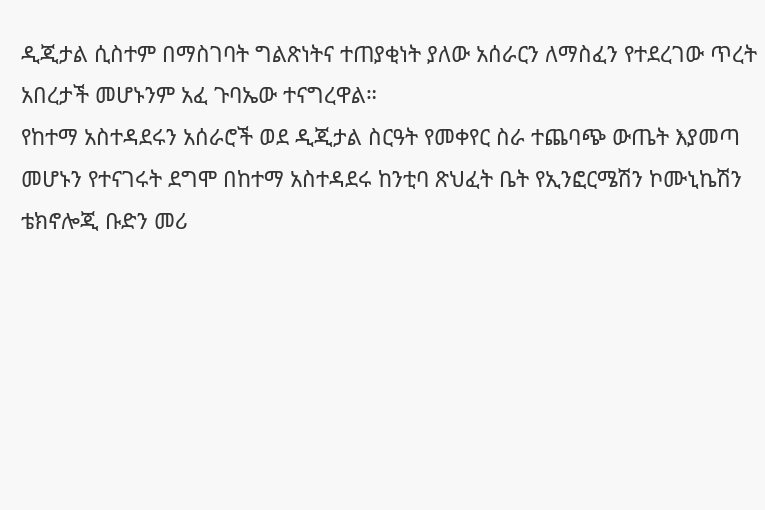ዲጂታል ሲስተም በማስገባት ግልጽነትና ተጠያቂነት ያለው አሰራርን ለማስፈን የተደረገው ጥረት አበረታች መሆኑንም አፈ ጉባኤው ተናግረዋል።
የከተማ አስተዳደሩን አሰራሮች ወደ ዲጂታል ስርዓት የመቀየር ስራ ተጨባጭ ውጤት እያመጣ መሆኑን የተናገሩት ደግሞ በከተማ አስተዳደሩ ከንቲባ ጽህፈት ቤት የኢንፎርሜሽን ኮሙኒኬሽን ቴክኖሎጂ ቡድን መሪ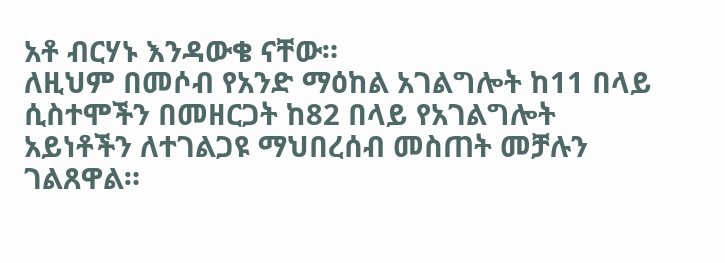አቶ ብርሃኑ እንዳውቄ ናቸው።
ለዚህም በመሶብ የአንድ ማዕከል አገልግሎት ከ11 በላይ ሲስተሞችን በመዘርጋት ከ82 በላይ የአገልግሎት አይነቶችን ለተገልጋዩ ማህበረሰብ መስጠት መቻሉን ገልጸዋል።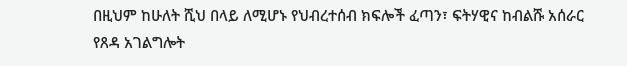በዚህም ከሁለት ሺህ በላይ ለሚሆኑ የህብረተሰብ ክፍሎች ፈጣን፣ ፍትሃዊና ከብልሹ አሰራር የጸዳ አገልግሎት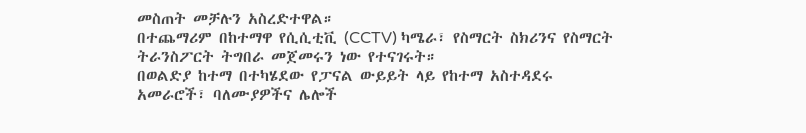መስጠት መቻሉን አስረድተዋል።
በተጨማሪም በከተማዋ የሲሲቲቪ (CCTV) ካሜራ፣ የስማርት ስክሪንና የስማርት ትራንስፖርት ትግበራ መጀመሩን ነው የተናገሩት።
በወልድያ ከተማ በተካሄደው የፓናል ውይይት ላይ የከተማ አስተዳደሩ አመራሮች፣ ባለሙያዎችና ሌሎች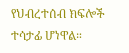የህብረተሰብ ክፍሎች ተሳታፊ ሆነዋል።